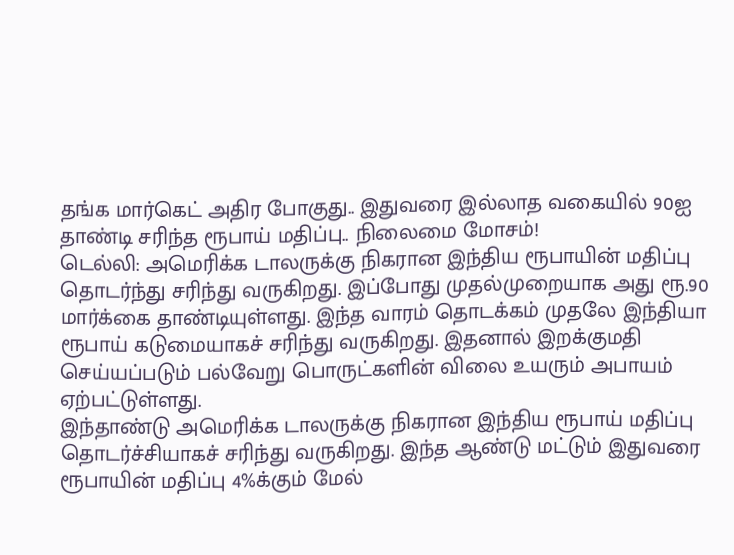தங்க மார்கெட் அதிர போகுது.. இதுவரை இல்லாத வகையில் 90ஐ தாண்டி சரிந்த ரூபாய் மதிப்பு.. நிலைமை மோசம்!
டெல்லி: அமெரிக்க டாலருக்கு நிகரான இந்திய ரூபாயின் மதிப்பு தொடர்ந்து சரிந்து வருகிறது. இப்போது முதல்முறையாக அது ரூ.90 மார்க்கை தாண்டியுள்ளது. இந்த வாரம் தொடக்கம் முதலே இந்தியா ரூபாய் கடுமையாகச் சரிந்து வருகிறது. இதனால் இறக்குமதி செய்யப்படும் பல்வேறு பொருட்களின் விலை உயரும் அபாயம் ஏற்பட்டுள்ளது.
இந்தாண்டு அமெரிக்க டாலருக்கு நிகரான இந்திய ரூபாய் மதிப்பு தொடர்ச்சியாகச் சரிந்து வருகிறது. இந்த ஆண்டு மட்டும் இதுவரை ரூபாயின் மதிப்பு 4%க்கும் மேல்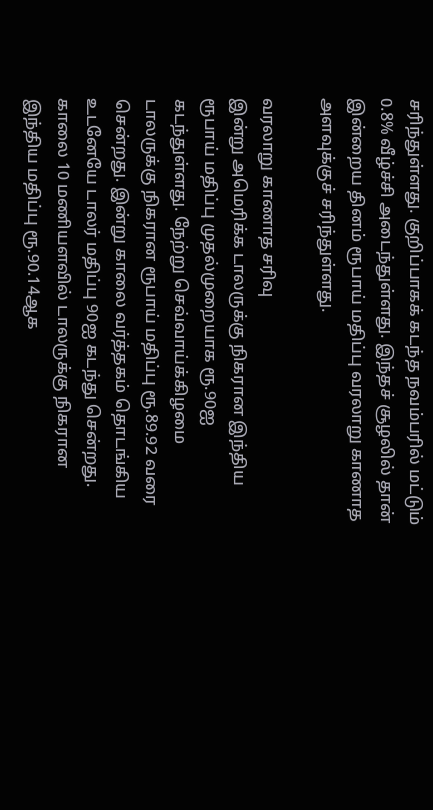சரிந்துள்ளது. குறிப்பாகக் கடந்த நவம்பரில் மட்டும் 0.8% வீழ்ச்சி அடைந்துள்ளது. இந்தச் சூழலில் தான் இன்றைய தினம் ரூபாய் மதிப்பு வரலாறு காணாத அளவுக்குச் சரிந்துள்ளது.

வரலாறு காணாத சரிவு
இன்று அமெரிக்க டாலருக்கு நிகரான இந்திய ரூபாய் மதிப்பு முதல்முறையாக ரூ.90ஐ கடந்துள்ளது. நேற்று செவ்வாய்க்கிழமை டாலருக்கு நிகரான ரூபாய் மதிப்பு ரூ.89.92 வரை சென்றது. இன்று காலை வர்த்தகம் தொடங்கிய உடனேயே டாலர் மதிப்பு 90ஐ கடந்து சென்றது. காலை 10 மணியளவில் டாலருக்கு நிகரான இந்திய மதிப்பு ரூ.90.14ஆக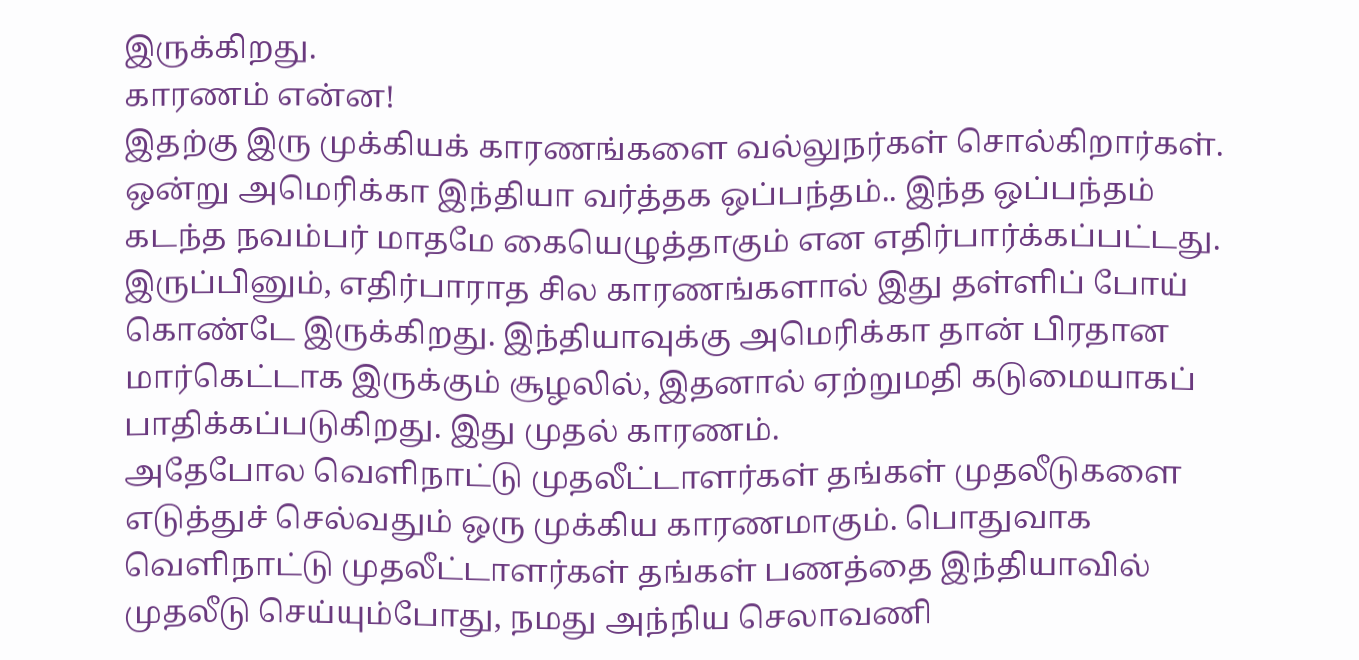இருக்கிறது.
காரணம் என்ன!
இதற்கு இரு முக்கியக் காரணங்களை வல்லுநர்கள் சொல்கிறார்கள். ஒன்று அமெரிக்கா இந்தியா வர்த்தக ஒப்பந்தம்.. இந்த ஒப்பந்தம் கடந்த நவம்பர் மாதமே கையெழுத்தாகும் என எதிர்பார்க்கப்பட்டது. இருப்பினும், எதிர்பாராத சில காரணங்களால் இது தள்ளிப் போய் கொண்டே இருக்கிறது. இந்தியாவுக்கு அமெரிக்கா தான் பிரதான மார்கெட்டாக இருக்கும் சூழலில், இதனால் ஏற்றுமதி கடுமையாகப் பாதிக்கப்படுகிறது. இது முதல் காரணம்.
அதேபோல வெளிநாட்டு முதலீட்டாளர்கள் தங்கள் முதலீடுகளை எடுத்துச் செல்வதும் ஒரு முக்கிய காரணமாகும். பொதுவாக வெளிநாட்டு முதலீட்டாளர்கள் தங்கள் பணத்தை இந்தியாவில் முதலீடு செய்யும்போது, நமது அந்நிய செலாவணி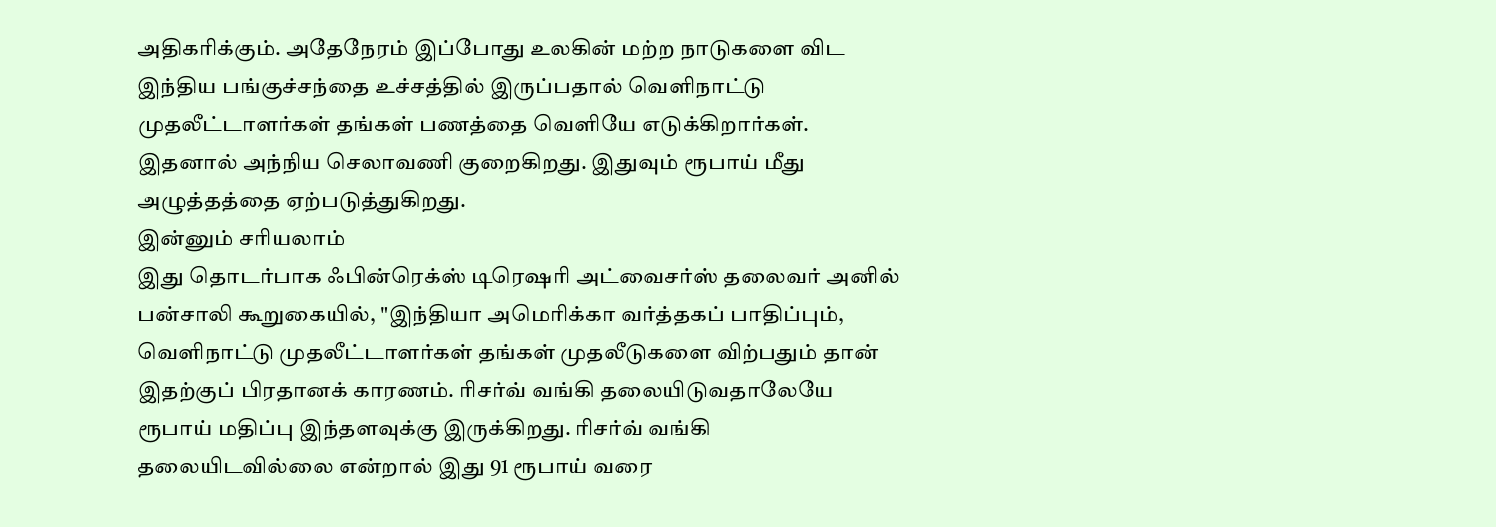அதிகரிக்கும். அதேநேரம் இப்போது உலகின் மற்ற நாடுகளை விட இந்திய பங்குச்சந்தை உச்சத்தில் இருப்பதால் வெளிநாட்டு முதலீட்டாளர்கள் தங்கள் பணத்தை வெளியே எடுக்கிறார்கள். இதனால் அந்நிய செலாவணி குறைகிறது. இதுவும் ரூபாய் மீது அழுத்தத்தை ஏற்படுத்துகிறது.
இன்னும் சரியலாம்
இது தொடர்பாக ஃபின்ரெக்ஸ் டிரெஷரி அட்வைசர்ஸ் தலைவர் அனில் பன்சாலி கூறுகையில், "இந்தியா அமெரிக்கா வர்த்தகப் பாதிப்பும், வெளிநாட்டு முதலீட்டாளர்கள் தங்கள் முதலீடுகளை விற்பதும் தான் இதற்குப் பிரதானக் காரணம். ரிசர்வ் வங்கி தலையிடுவதாலேயே ரூபாய் மதிப்பு இந்தளவுக்கு இருக்கிறது. ரிசர்வ் வங்கி தலையிடவில்லை என்றால் இது 91 ரூபாய் வரை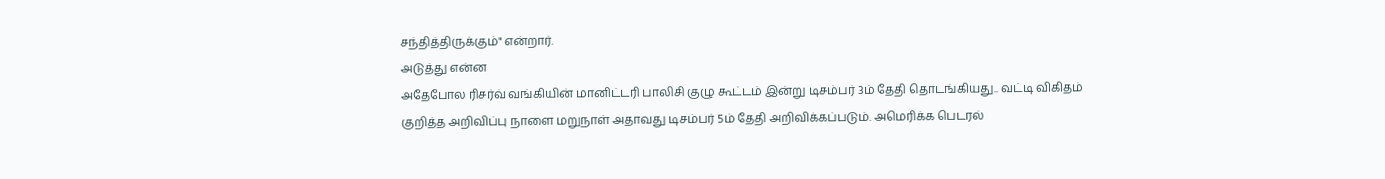சந்தித்திருக்கும்" என்றார்.
அடுத்து என்ன
அதேபோல ரிசர்வ் வங்கியின் மானிட்டரி பாலிசி குழு கூட்டம் இன்று டிசம்பர் 3ம் தேதி தொடங்கியது.. வட்டி விகிதம் குறித்த அறிவிப்பு நாளை மறுநாள் அதாவது டிசம்பர் 5ம் தேதி அறிவிக்கப்படும். அமெரிக்க பெடரல்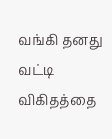வங்கி தனது வட்டி விகிதத்தை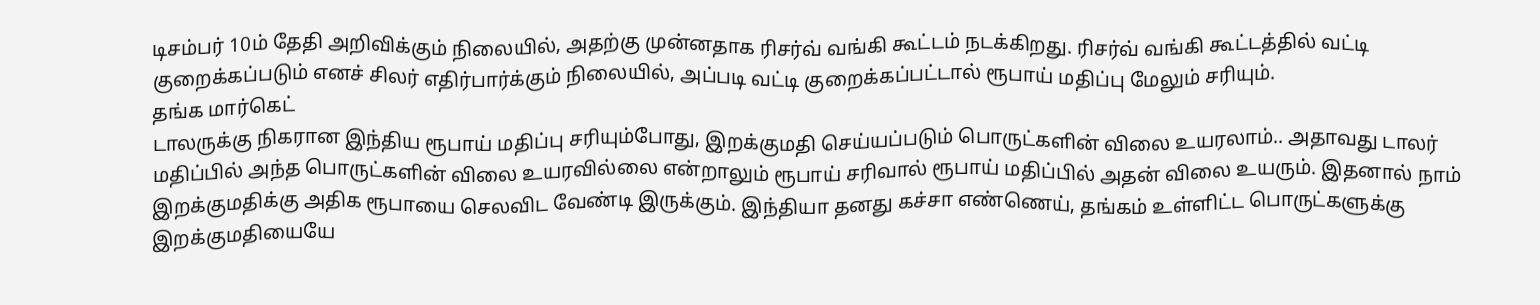டிசம்பர் 10ம் தேதி அறிவிக்கும் நிலையில், அதற்கு முன்னதாக ரிசர்வ் வங்கி கூட்டம் நடக்கிறது. ரிசர்வ் வங்கி கூட்டத்தில் வட்டி குறைக்கப்படும் எனச் சிலர் எதிர்பார்க்கும் நிலையில், அப்படி வட்டி குறைக்கப்பட்டால் ரூபாய் மதிப்பு மேலும் சரியும்.
தங்க மார்கெட்
டாலருக்கு நிகரான இந்திய ரூபாய் மதிப்பு சரியும்போது, இறக்குமதி செய்யப்படும் பொருட்களின் விலை உயரலாம்.. அதாவது டாலர் மதிப்பில் அந்த பொருட்களின் விலை உயரவில்லை என்றாலும் ரூபாய் சரிவால் ரூபாய் மதிப்பில் அதன் விலை உயரும். இதனால் நாம் இறக்குமதிக்கு அதிக ரூபாயை செலவிட வேண்டி இருக்கும். இந்தியா தனது கச்சா எண்ணெய், தங்கம் உள்ளிட்ட பொருட்களுக்கு இறக்குமதியையே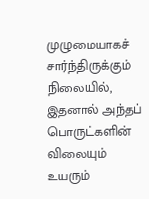முழுமையாகச் சார்ந்திருக்கும் நிலையில், இதனால் அந்தப் பொருட்களின் விலையும் உயரும்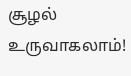சூழல் உருவாகலாம்!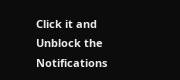Click it and Unblock the Notifications